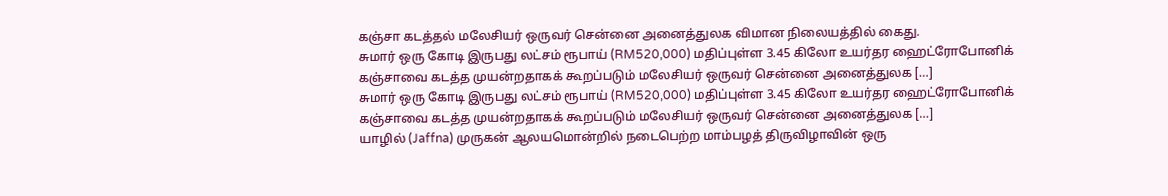கஞ்சா கடத்தல் மலேசியர் ஒருவர் சென்னை அனைத்துலக விமான நிலையத்தில் கைது.
சுமார் ஒரு கோடி இருபது லட்சம் ரூபாய் (RM520,000) மதிப்புள்ள 3.45 கிலோ உயர்தர ஹைட்ரோபோனிக் கஞ்சாவை கடத்த முயன்றதாகக் கூறப்படும் மலேசியர் ஒருவர் சென்னை அனைத்துலக […]
சுமார் ஒரு கோடி இருபது லட்சம் ரூபாய் (RM520,000) மதிப்புள்ள 3.45 கிலோ உயர்தர ஹைட்ரோபோனிக் கஞ்சாவை கடத்த முயன்றதாகக் கூறப்படும் மலேசியர் ஒருவர் சென்னை அனைத்துலக […]
யாழில் (Jaffna) முருகன் ஆலயமொன்றில் நடைபெற்ற மாம்பழத் திருவிழாவின் ஒரு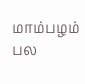மாம்பழம் பல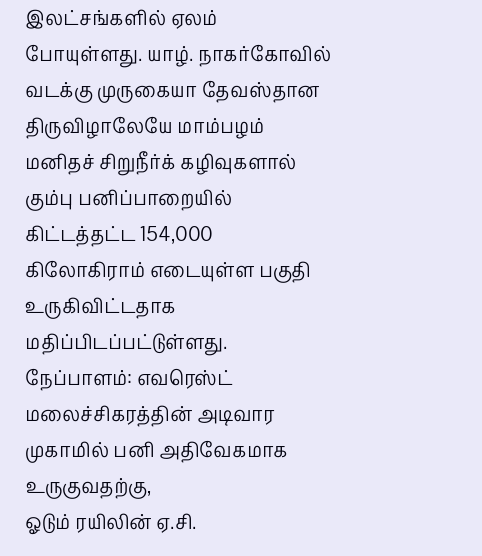இலட்சங்களில் ஏலம் போயுள்ளது. யாழ். நாகர்கோவில் வடக்கு முருகையா தேவஸ்தான திருவிழாலேயே மாம்பழம்
மனிதச் சிறுநீர்க் கழிவுகளால் கும்பு பனிப்பாறையில் கிட்டத்தட்ட 154,000 கிலோகிராம் எடையுள்ள பகுதி உருகிவிட்டதாக மதிப்பிடப்பட்டுள்ளது. நேப்பாளம்: எவரெஸ்ட் மலைச்சிகரத்தின் அடிவார முகாமில் பனி அதிவேகமாக உருகுவதற்கு,
ஓடும் ரயிலின் ஏ.சி.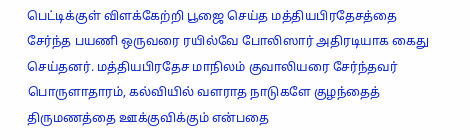பெட்டிக்குள் விளக்கேற்றி பூஜை செய்த மத்தியபிரதேசத்தை சேர்ந்த பயணி ஒருவரை ரயில்வே போலிஸார் அதிரடியாக கைது செய்தனர். மத்தியபிரதேச மாநிலம் குவாலியரை சேர்ந்தவர்
பொருளாதாரம், கல்வியில் வளராத நாடுகளே குழந்தைத் திருமணத்தை ஊக்குவிக்கும் என்பதை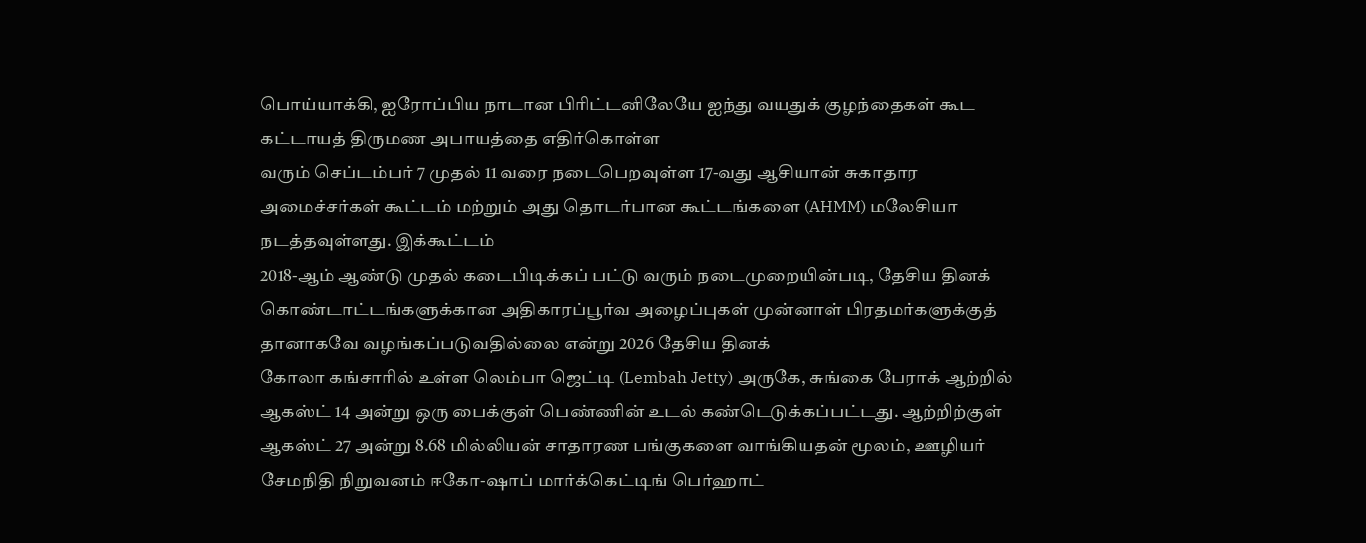பொய்யாக்கி, ஐரோப்பிய நாடான பிரிட்டனிலேயே ஐந்து வயதுக் குழந்தைகள் கூட கட்டாயத் திருமண அபாயத்தை எதிர்கொள்ள
வரும் செப்டம்பர் 7 முதல் 11 வரை நடைபெறவுள்ள 17-வது ஆசியான் சுகாதார அமைச்சர்கள் கூட்டம் மற்றும் அது தொடர்பான கூட்டங்களை (AHMM) மலேசியா நடத்தவுள்ளது. இக்கூட்டம்
2018-ஆம் ஆண்டு முதல் கடைபிடிக்கப் பட்டு வரும் நடைமுறையின்படி, தேசிய தினக் கொண்டாட்டங்களுக்கான அதிகாரப்பூர்வ அழைப்புகள் முன்னாள் பிரதமர்களுக்குத் தானாகவே வழங்கப்படுவதில்லை என்று 2026 தேசிய தினக்
கோலா கங்சாரில் உள்ள லெம்பா ஜெட்டி (Lembah Jetty) அருகே, சுங்கை பேராக் ஆற்றில் ஆகஸ்ட் 14 அன்று ஒரு பைக்குள் பெண்ணின் உடல் கண்டெடுக்கப்பட்டது. ஆற்றிற்குள்
ஆகஸ்ட் 27 அன்று 8.68 மில்லியன் சாதாரண பங்குகளை வாங்கியதன் மூலம், ஊழியர் சேமநிதி நிறுவனம் ஈகோ-ஷாப் மார்க்கெட்டிங் பெர்ஹாட்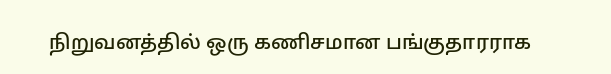நிறுவனத்தில் ஒரு கணிசமான பங்குதாரராக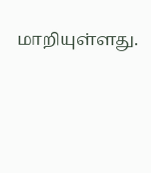மாறியுள்ளது.